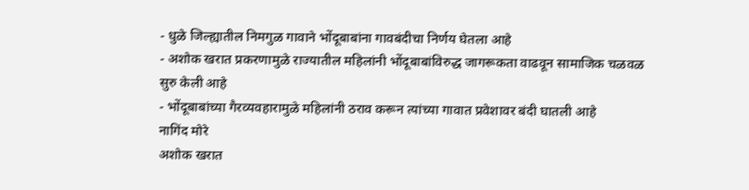- धुळे जिल्ह्यातील निमगुळ गावाने भोंदूबाबांना गावबंदीचा निर्णय घेतला आहे
- अशोक खरात प्रकरणामुळे राज्यातील महिलांनी भोंदूबाबांविरुद्ध जागरूकता वाढवून सामाजिक चळवळ सुरु केली आहे
- भोंदूबाबांच्या गैरव्यवहारामुळे महिलांनी ठराव करून त्यांच्या गावात प्रवेशावर बंदी घातली आहे
नागिंद मोरे
अशोक खरात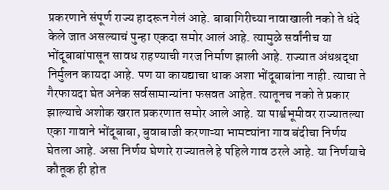प्रकरणाने संपूर्ण राज्य हादरून गेलं आहे. बाबागिरीच्या नावाखाली नको ते धंदे केले जात असल्याचं पुन्हा एकदा समोर आलं आहे. त्यामुळे सर्वांनीच या भोंदूबाबांपासून सावध राहण्याची गरज निर्माण झाली आहे. राज्यात अंधश्रद्धा निर्मुलन कायदा आहे. पण या कायद्याचा धाक अशा भोंदूबाबांना नाही. त्याचा ते गैरफायदा घेत अनेक सर्वसामान्यांना फसवत आहेत. त्यातूनच नको ते प्रकार झाल्याचे अशोक खरात प्रकरणात समोर आले आहे. या पार्श्वभूमीवर राज्यातल्या एका गावाने भोंदूबाबा, बुवाबाजी करणाऱ्या भामट्यांना गाव बंदीचा निर्णय घेतला आहे. असा निर्णय घेणारे राज्यातले हे पहिले गाव ठरले आहे. या निर्णयाचे कौतूक ही होत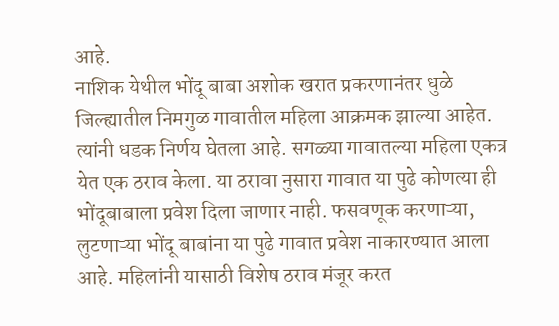आहे.
नाशिक येथील भोंदू बाबा अशोक खरात प्रकरणानंतर धुळे जिल्ह्यातील निमगुळ गावातील महिला आक्रमक झाल्या आहेत. त्यांनी धडक निर्णय घेतला आहे. सगळ्या गावातल्या महिला एकत्र येत एक ठराव केला. या ठरावा नुसारा गावात या पुढे कोणत्या ही भोंदूबाबाला प्रवेश दिला जाणार नाही. फसवणूक करणाऱ्या, लुटणाऱ्या भोंदू बाबांना या पुढे गावात प्रवेश नाकारण्यात आला आहे. महिलांनी यासाठी विशेष ठराव मंजूर करत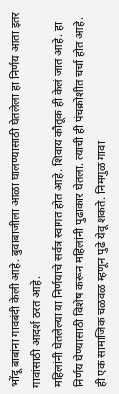भोंदू बाबांना गावबंदी केली आहे. बुवाबाजीला आळा घालण्यासाठी घेतलेला हा निर्णय आता इतर गावांसाठी आदर्श ठरत आहे.
महिलांनी घेतलेल्या या निर्णयाचे सर्वत्र स्वागत होत आहे. शिवाय कौतूक ही केलं जात आहे. हा निर्णय घेण्यासाठी विशेष करून महिलांनी पुढाकार घेतला. त्याची ही पंचक्रोशीत चर्चा होत आहे. ही एक सामाजिक चळवळ म्हणून पुढे येवू शकते. निमगुळ गावा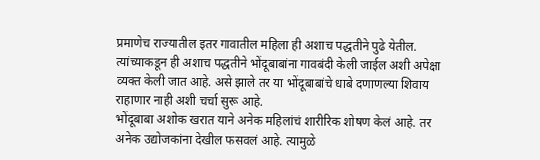प्रमाणेच राज्यातील इतर गावातील महिला ही अशाच पद्धतीने पुढे येतील. त्यांच्याकडून ही अशाच पद्धतीने भोंदूबाबांना गावबंदी केली जाईल अशी अपेक्षा व्यक्त केली जात आहे. असे झाले तर या भोंदूबाबांचे धाबे दणाणल्या शिवाय राहाणार नाही अशी चर्चा सुरू आहे.
भोंदूबाबा अशोक खरात याने अनेक महिलांचं शारीरिक शोषण केलं आहे. तर अनेक उद्योजकांना देखील फसवलं आहे. त्यामुळे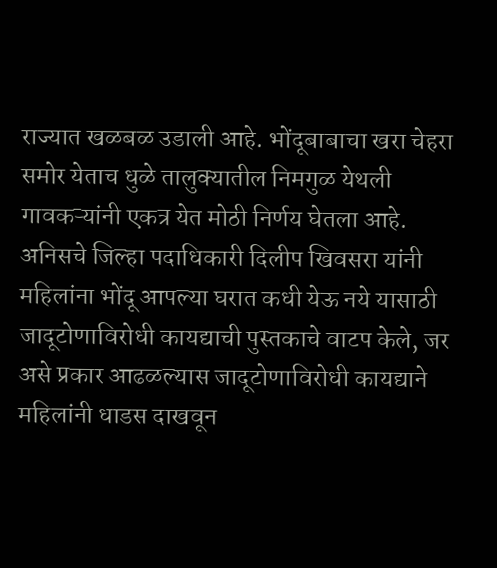राज्यात खळबळ उडाली आहे. भोंदूबाबाचा खरा चेहरा समोर येताच धुळे तालुक्यातील निमगुळ येथली गावकऱ्यांनी एकत्र येत मोठी निर्णय घेतला आहे. अनिसचे जिल्हा पदाधिकारी दिलीप खिवसरा यांनी महिलांना भोंदू आपल्या घरात कधी येऊ नये यासाठी जादूटोणाविरोधी कायद्याची पुस्तकाचे वाटप केले, जर असे प्रकार आढळल्यास जादूटोणाविरोधी कायद्याने महिलांनी धाडस दाखवून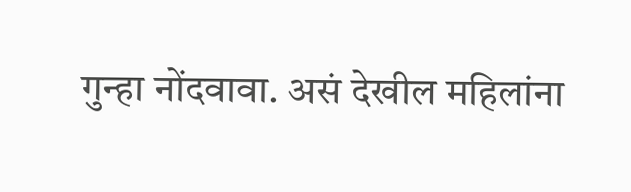गुन्हा नोंदवावा. असं देखील महिलांना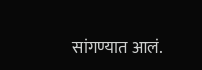सांगण्यात आलं.